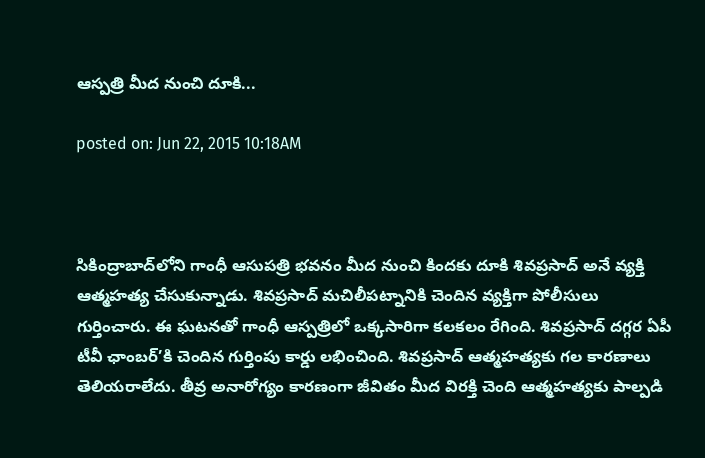ఆస్పత్రి మీద నుంచి దూకి...

posted on: Jun 22, 2015 10:18AM



సికింద్రాబాద్‌లోని గాంధీ ఆసుపత్రి భవనం మీద నుంచి కిందకు దూకి శివప్రసాద్‌ అనే వ్యక్తి ఆత్మహత్య చేసుకున్నాడు. శివప్రసాద్‌ మచిలీపట్నానికి చెందిన వ్యక్తిగా పోలీసులు గుర్తించారు. ఈ ఘటనతో గాంధీ ఆస్పత్రిలో ఒక్కసారిగా కలకలం రేగింది. శివప్రసాద్ దగ్గర ఏపీ టీవీ ఛాంబర్’కి చెందిన గుర్తింపు కార్డు లభించింది. శివప్రసాద్ ఆత్మహత్యకు గల కారణాలు తెలియరాలేదు. తీవ్ర అనారోగ్యం కారణంగా జీవితం మీద విరక్తి చెంది ఆత్మహత్యకు పాల్పడి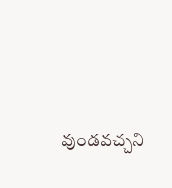వుండవచ్చని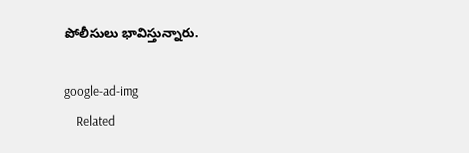పోలీసులు భావిస్తున్నారు.

google-ad-img
    Related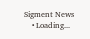Sigment News
    • Loading...